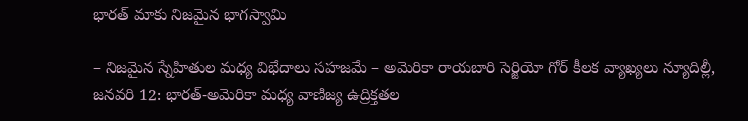భారత్ మాకు నిజమైన భాగస్వామి

– నిజమైన స్నేహితుల మధ్య విభేదాలు సహజమే – అమెరికా రాయబారి సెర్జియో గోర్ కీలక వ్యాఖ్యలు న్యూదిల్లీ, జనవరి 12: భారత్-అమెరికా మధ్య వాణిజ్య ఉద్రిక్తతల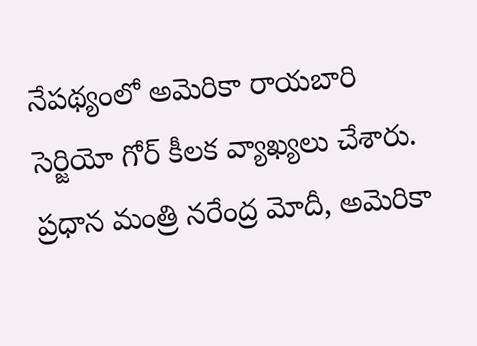నేపథ్యంలో అమెరికా రాయబారి సెర్జియో గోర్ కీలక వ్యాఖ్యలు చేశారు. ప్రధాన మంత్రి నరేంద్ర మోదీ, అమెరికా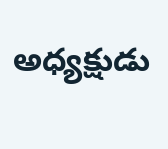అధ్యక్షుడు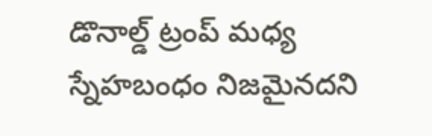డొనాల్డ్ ట్రంప్ మధ్య స్నేహబంధం నిజమైనదని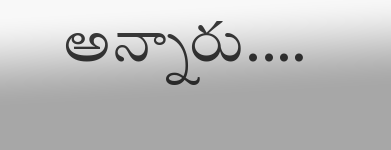అన్నారు.…